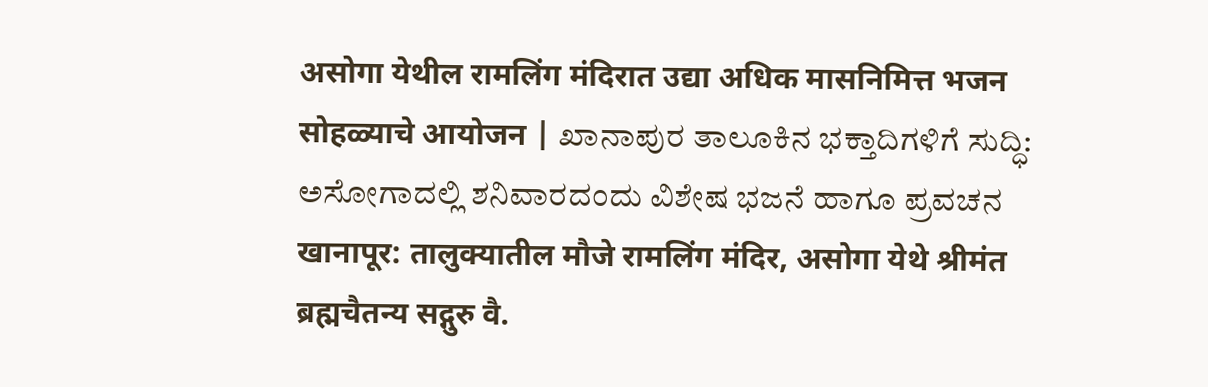असोगा येथील रामलिंग मंदिरात उद्या अधिक मासनिमित्त भजन सोहळ्याचे आयोजन | ಖಾನಾಪುರ ತಾಲೂಕಿನ ಭಕ್ತಾದಿಗಳಿಗೆ ಸುದ್ಧಿ: ಅಸೋಗಾದಲ್ಲಿ ಶನಿವಾರದಂದು ವಿಶೇಷ ಭಜನೆ ಹಾಗೂ ಪ್ರವಚನ
खानापूर: तालुक्यातील मौजे रामलिंग मंदिर, असोगा येथे श्रीमंत ब्रह्मचैतन्य सद्गुरु वै.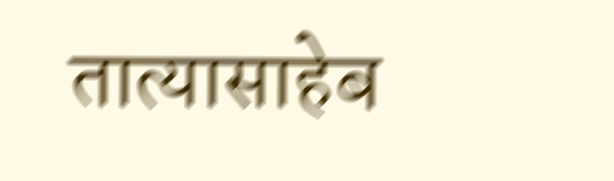तात्यासाहेब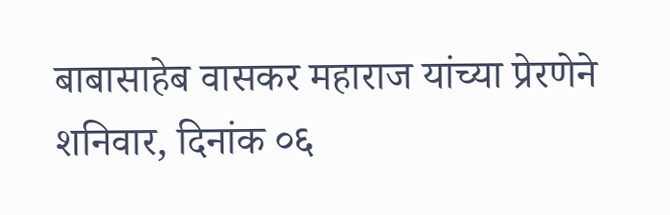बाबासाहेब वासकर महाराज यांच्या प्रेरणेने शनिवार, दिनांक ०६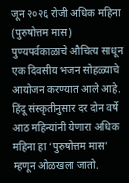जून २०२६ रोजी अधिक महिना (पुरुषोत्तम मास) पुण्यपर्वकाळाचे औचित्य साधून एक दिवसीय भजन सोहळ्याचे आयोजन करण्यात आले आहे. हिंदू संस्कृतीनुसार दर दोन वर्षे आठ महिन्यांनी येणारा अधिक महिना हा ‘पुरुषोत्तम मास’ म्हणून ओळखला जातो.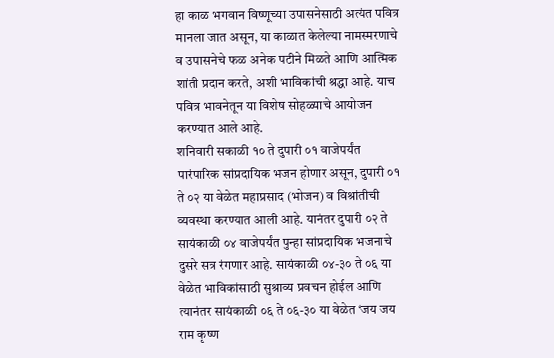हा काळ भगवान विष्णूच्या उपासनेसाठी अत्यंत पवित्र मानला जात असून, या काळात केलेल्या नामस्मरणाचे व उपासनेचे फळ अनेक पटीने मिळते आणि आत्मिक शांती प्रदान करते, अशी भाविकांची श्रद्धा आहे. याच पवित्र भावनेतून या विशेष सोहळ्याचे आयोजन करण्यात आले आहे.
शनिवारी सकाळी १० ते दुपारी ०१ वाजेपर्यंत पारंपारिक सांप्रदायिक भजन होणार असून, दुपारी ०१ ते ०२ या वेळेत महाप्रसाद (भोजन) व विश्रांतीची व्यवस्था करण्यात आली आहे. यानंतर दुपारी ०२ ते सायंकाळी ०४ वाजेपर्यंत पुन्हा सांप्रदायिक भजनाचे दुसरे सत्र रंगणार आहे. सायंकाळी ०४-३० ते ०६ या वेळेत भाविकांसाठी सुश्राव्य प्रवचन होईल आणि त्यानंतर सायंकाळी ०६ ते ०६-३० या वेळेत ‘जय जय राम कृष्ण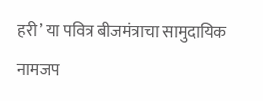हरी’ या पवित्र बीजमंत्राचा सामुदायिक नामजप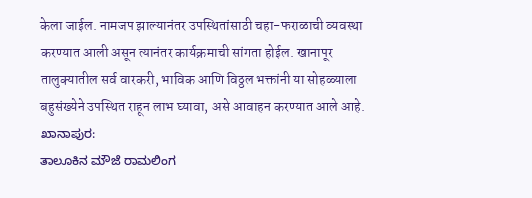केला जाईल. नामजप झाल्यानंतर उपस्थितांसाठी चहा-फराळाची व्यवस्था करण्यात आली असून त्यानंतर कार्यक्रमाची सांगता होईल. खानापूर तालुक्यातील सर्व वारकरी, भाविक आणि विठ्ठल भक्तांनी या सोहळ्याला बहुसंख्येने उपस्थित राहून लाभ घ्यावा, असे आवाहन करण्यात आले आहे.
ಖಾನಾಪುರ:
ತಾಲೂಕಿನ ಮೌಜೆ ರಾಮಲಿಂಗ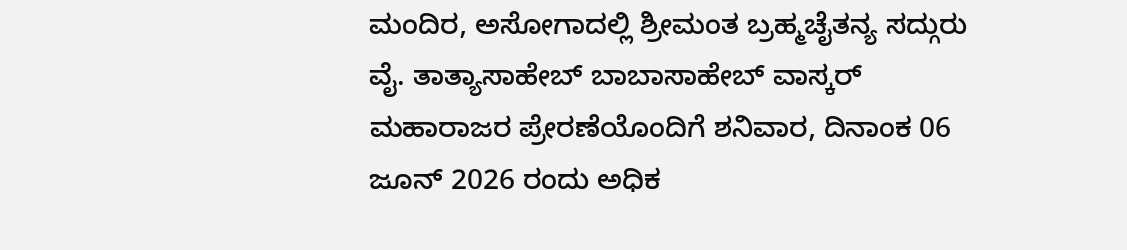ಮಂದಿರ, ಅಸೋಗಾದಲ್ಲಿ ಶ್ರೀಮಂತ ಬ್ರಹ್ಮಚೈತನ್ಯ ಸದ್ಗುರು ವೈ. ತಾತ್ಯಾಸಾಹೇಬ್ ಬಾಬಾಸಾಹೇಬ್ ವಾಸ್ಕರ್ ಮಹಾರಾಜರ ಪ್ರೇರಣೆಯೊಂದಿಗೆ ಶನಿವಾರ, ದಿನಾಂಕ 06 ಜೂನ್ 2026 ರಂದು ಅಧಿಕ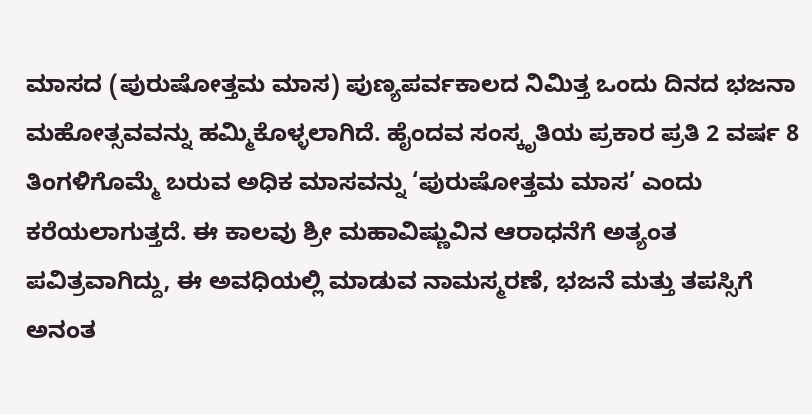ಮಾಸದ (ಪುರುಷೋತ್ತಮ ಮಾಸ) ಪುಣ್ಯಪರ್ವಕಾಲದ ನಿಮಿತ್ತ ಒಂದು ದಿನದ ಭಜನಾ ಮಹೋತ್ಸವವನ್ನು ಹಮ್ಮಿಕೊಳ್ಳಲಾಗಿದೆ. ಹೈಂದವ ಸಂಸ್ಕೃತಿಯ ಪ್ರಕಾರ ಪ್ರತಿ 2 ವರ್ಷ 8 ತಿಂಗಳಿಗೊಮ್ಮೆ ಬರುವ ಅಧಿಕ ಮಾಸವನ್ನು ‘ಪುರುಷೋತ್ತಮ ಮಾಸ’ ಎಂದು ಕರೆಯಲಾಗುತ್ತದೆ. ಈ ಕಾಲವು ಶ್ರೀ ಮಹಾವಿಷ್ಣುವಿನ ಆರಾಧನೆಗೆ ಅತ್ಯಂತ ಪವಿತ್ರವಾಗಿದ್ದು, ಈ ಅವಧಿಯಲ್ಲಿ ಮಾಡುವ ನಾಮಸ್ಮರಣೆ, ಭಜನೆ ಮತ್ತು ತಪಸ್ಸಿಗೆ ಅನಂತ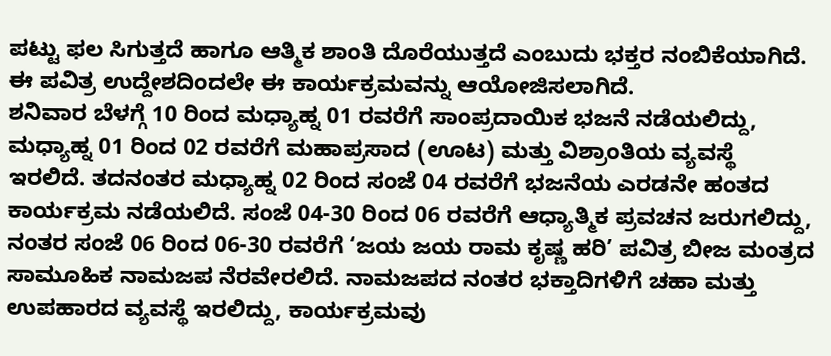ಪಟ್ಟು ಫಲ ಸಿಗುತ್ತದೆ ಹಾಗೂ ಆತ್ಮಿಕ ಶಾಂತಿ ದೊರೆಯುತ್ತದೆ ಎಂಬುದು ಭಕ್ತರ ನಂಬಿಕೆಯಾಗಿದೆ. ಈ ಪವಿತ್ರ ಉದ್ದೇಶದಿಂದಲೇ ಈ ಕಾರ್ಯಕ್ರಮವನ್ನು ಆಯೋಜಿಸಲಾಗಿದೆ.
ಶನಿವಾರ ಬೆಳಗ್ಗೆ 10 ರಿಂದ ಮಧ್ಯಾಹ್ನ 01 ರವರೆಗೆ ಸಾಂಪ್ರದಾಯಿಕ ಭಜನೆ ನಡೆಯಲಿದ್ದು, ಮಧ್ಯಾಹ್ನ 01 ರಿಂದ 02 ರವರೆಗೆ ಮಹಾಪ್ರಸಾದ (ಊಟ) ಮತ್ತು ವಿಶ್ರಾಂತಿಯ ವ್ಯವಸ್ಥೆ ಇರಲಿದೆ. ತದನಂತರ ಮಧ್ಯಾಹ್ನ 02 ರಿಂದ ಸಂಜೆ 04 ರವರೆಗೆ ಭಜನೆಯ ಎರಡನೇ ಹಂತದ ಕಾರ್ಯಕ್ರಮ ನಡೆಯಲಿದೆ. ಸಂಜೆ 04-30 ರಿಂದ 06 ರವರೆಗೆ ಆಧ್ಯಾತ್ಮಿಕ ಪ್ರವಚನ ಜರುಗಲಿದ್ದು, ನಂತರ ಸಂಜೆ 06 ರಿಂದ 06-30 ರವರೆಗೆ ‘ಜಯ ಜಯ ರಾಮ ಕೃಷ್ಣ ಹರಿ’ ಪವಿತ್ರ ಬೀಜ ಮಂತ್ರದ ಸಾಮೂಹಿಕ ನಾಮಜಪ ನೆರವೇರಲಿದೆ. ನಾಮಜಪದ ನಂತರ ಭಕ್ತಾದಿಗಳಿಗೆ ಚಹಾ ಮತ್ತು ಉಪಹಾರದ ವ್ಯವಸ್ಥೆ ಇರಲಿದ್ದು, ಕಾರ್ಯಕ್ರಮವು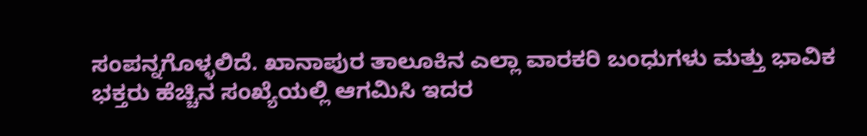ಸಂಪನ್ನಗೊಳ್ಳಲಿದೆ. ಖಾನಾಪುರ ತಾಲೂಕಿನ ಎಲ್ಲಾ ವಾರಕರಿ ಬಂಧುಗಳು ಮತ್ತು ಭಾವಿಕ ಭಕ್ತರು ಹೆಚ್ಚಿನ ಸಂಖ್ಯೆಯಲ್ಲಿ ಆಗಮಿಸಿ ಇದರ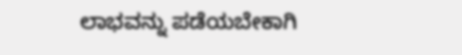ಲಾಭವನ್ನು ಪಡೆಯಬೇಕಾಗಿ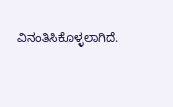ವಿನಂತಿಸಿಕೊಳ್ಳಲಾಗಿದೆ.